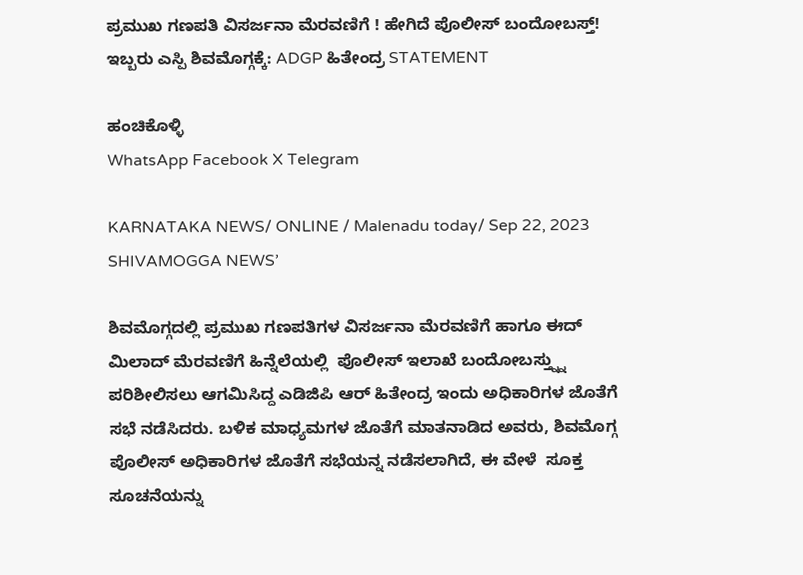ಪ್ರಮುಖ ಗಣಪತಿ ವಿಸರ್ಜನಾ ಮೆರವಣಿಗೆ ! ಹೇಗಿದೆ ಪೊಲೀಸ್ ಬಂದೋಬಸ್ತ್! ಇಬ್ಬರು ಎಸ್ಪಿ ಶಿವಮೊಗ್ಗಕ್ಕೆ: ADGP ಹಿತೇಂದ್ರ STATEMENT

ಹಂಚಿಕೊಳ್ಳಿ
WhatsApp Facebook X Telegram

KARNATAKA NEWS/ ONLINE / Malenadu today/ Sep 22, 2023 SHIVAMOGGA NEWS’

ಶಿವಮೊಗ್ಗದಲ್ಲಿ ಪ್ರಮುಖ ಗಣಪತಿಗಳ ವಿಸರ್ಜನಾ ಮೆರವಣಿಗೆ ಹಾಗೂ ಈದ್ ಮಿಲಾದ್ ಮೆರವಣಿಗೆ ಹಿನ್ನೆಲೆಯಲ್ಲಿ  ಪೊಲೀಸ್ ಇಲಾಖೆ ಬಂದೋಬಸ್ತ್ನ್ನು ಪರಿಶೀಲಿಸಲು ಆಗಮಿಸಿದ್ದ ಎಡಿಜಿಪಿ ಆರ್ ಹಿತೇಂದ್ರ ಇಂದು ಅಧಿಕಾರಿಗಳ ಜೊತೆಗೆ ಸಭೆ ನಡೆಸಿದರು. ಬಳಿಕ ಮಾಧ್ಯಮಗಳ ಜೊತೆಗೆ ಮಾತನಾಡಿದ ಅವರು, ಶಿವಮೊಗ್ಗ ಪೊಲೀಸ್ ಅಧಿಕಾರಿಗಳ ಜೊತೆಗೆ ಸಭೆಯನ್ನ ನಡೆಸಲಾಗಿದೆ, ಈ ವೇಳೆ  ಸೂಕ್ತ ಸೂಚನೆಯನ್ನು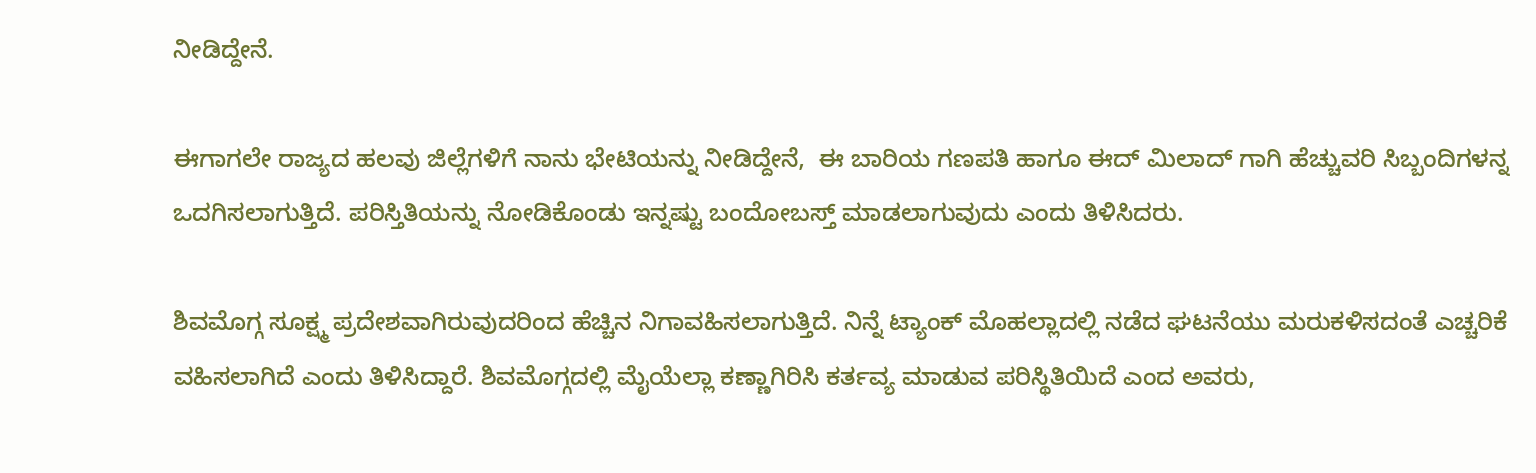ನೀಡಿದ್ದೇನೆ.

ಈಗಾಗಲೇ ರಾಜ್ಯದ ಹಲವು ಜಿಲ್ಲೆಗಳಿಗೆ ನಾನು ಭೇಟಿಯನ್ನು ನೀಡಿದ್ದೇನೆ,  ಈ ಬಾರಿಯ ಗಣಪತಿ ಹಾಗೂ ಈದ್ ಮಿಲಾದ್ ಗಾಗಿ ಹೆಚ್ಚುವರಿ ಸಿಬ್ಬಂದಿಗಳನ್ನ ಒದಗಿಸಲಾಗುತ್ತಿದೆ. ಪರಿಸ್ತಿತಿಯನ್ನು ನೋಡಿಕೊಂಡು ಇನ್ನಷ್ಟು ಬಂದೋಬಸ್ತ್ ಮಾಡಲಾಗುವುದು ಎಂದು ತಿಳಿಸಿದರು.

ಶಿವಮೊಗ್ಗ ಸೂಕ್ಷ್ಮ ಪ್ರದೇಶವಾಗಿರುವುದರಿಂದ ಹೆಚ್ಚಿನ ನಿಗಾವಹಿಸಲಾಗುತ್ತಿದೆ. ನಿನ್ನೆ ಟ್ಯಾಂಕ್ ಮೊಹಲ್ಲಾದಲ್ಲಿ ನಡೆದ ಘಟನೆಯು ಮರುಕಳಿಸದಂತೆ ಎಚ್ಚರಿಕೆ ವಹಿಸಲಾಗಿದೆ ಎಂದು ತಿಳಿಸಿದ್ದಾರೆ. ಶಿವಮೊಗ್ಗದಲ್ಲಿ ಮೈಯೆಲ್ಲಾ ಕಣ್ಣಾಗಿರಿಸಿ ಕರ್ತವ್ಯ ಮಾಡುವ ಪರಿಸ್ಥಿತಿಯಿದೆ ಎಂದ ಅವರು,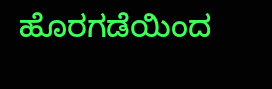ಹೊರಗಡೆಯಿಂದ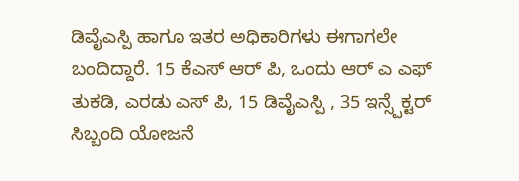ಡಿವೈಎಸ್ಪಿ ಹಾಗೂ ಇತರ ಅಧಿಕಾರಿಗಳು ಈಗಾಗಲೇ ಬಂದಿದ್ದಾರೆ. 15 ಕೆಎಸ್ ಆರ್ ಪಿ, ಒಂದು ಆರ್ ಎ ಎಫ್ ತುಕಡಿ, ಎರಡು ಎಸ್ ಪಿ, 15 ಡಿವೈಎಸ್ಪಿ , 35 ಇನ್ಸ್ಪೆಕ್ಟರ್ ಸಿಬ್ಬಂದಿ ಯೋಜನೆ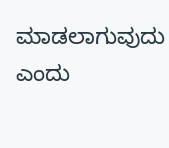ಮಾಡಲಾಗುವುದು ಎಂದು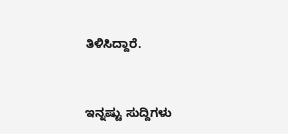ತಿಳಿಸಿದ್ದಾರೆ.


ಇನ್ನಷ್ಟು ಸುದ್ದಿಗಳು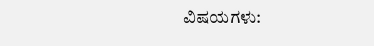ವಿಷಯಗಳು: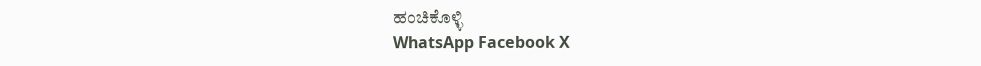ಹಂಚಿಕೊಳ್ಳಿ
WhatsApp Facebook X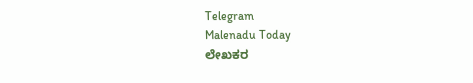Telegram
Malenadu Today
ಲೇಖಕರ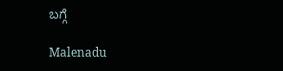ಬಗ್ಗೆ

Malenadu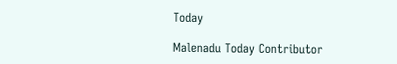Today

Malenadu Today Contributor